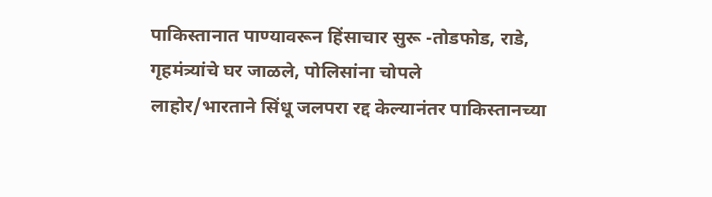पाकिस्तानात पाण्यावरून हिंसाचार सुरू -तोडफोड, राडे, गृहमंत्र्यांचे घर जाळले, पोलिसांना चोपले
लाहोर/भारताने सिंधू जलपरा रद्द केल्यानंतर पाकिस्तानच्या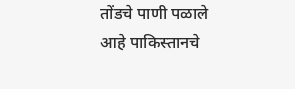तोंडचे पाणी पळाले आहे पाकिस्तानचे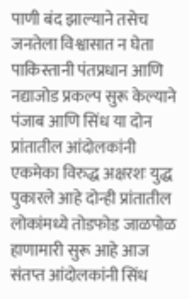पाणी बंद झाल्याने तसेच जनतेला विश्वासात न घेता पाकिस्तानी पंतप्रधान आणि नद्याजोड प्रकल्प सुरू केल्याने पंजाब आणि सिंध या दोन प्रांतातील आंदोलकांनी एकमेका विरुद्ध अक्षरशः युद्ध पुकारले आहे दोन्ही प्रांतातील लोकांमध्ये तोडफोड जाळपोळ हाणामारी सुरू आहे आज संतप्त आंदोलकांनी सिंध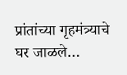प्रांतांच्या गृहमंत्र्याचे घर जाळले…